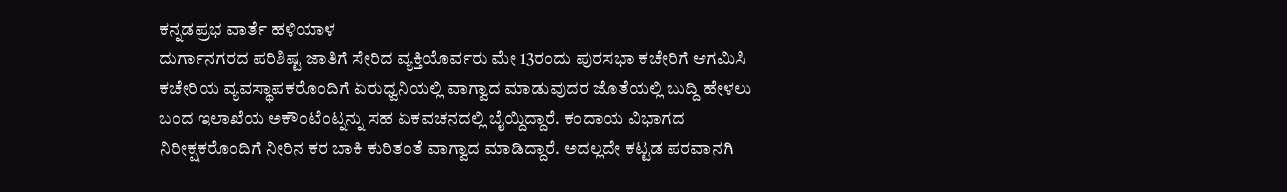ಕನ್ನಡಪ್ರಭ ವಾರ್ತೆ ಹಳಿಯಾಳ
ದುರ್ಗಾನಗರದ ಪರಿಶಿಷ್ಟ ಜಾತಿಗೆ ಸೇರಿದ ವ್ಯಕ್ತಿಯೊರ್ವರು ಮೇ 13ರಂದು ಪುರಸಭಾ ಕಚೇರಿಗೆ ಆಗಮಿಸಿ ಕಚೇರಿಯ ವ್ಯವಸ್ಥಾಪಕರೊಂದಿಗೆ ಏರುಧ್ವನಿಯಲ್ಲಿ ವಾಗ್ವಾದ ಮಾಡುವುದರ ಜೊತೆಯಲ್ಲಿ ಬುದ್ದಿ ಹೇಳಲು ಬಂದ ಇಲಾಖೆಯ ಅಕೌಂಟೆಂಟ್ನನ್ನು ಸಹ ಏಕವಚನದಲ್ಲಿ ಬೈಯ್ದಿದ್ದಾರೆ. ಕಂದಾಯ ವಿಭಾಗದ ನಿರೀಕ್ಷಕರೊಂದಿಗೆ ನೀರಿನ ಕರ ಬಾಕಿ ಕುರಿತಂತೆ ವಾಗ್ವಾದ ಮಾಡಿದ್ದಾರೆ. ಅದಲ್ಲದೇ ಕಟ್ಟಡ ಪರವಾನಗಿ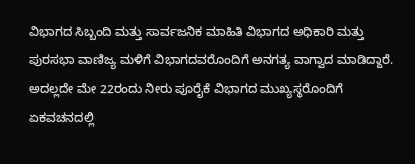ವಿಭಾಗದ ಸಿಬ್ಬಂದಿ ಮತ್ತು ಸಾರ್ವಜನಿಕ ಮಾಹಿತಿ ವಿಭಾಗದ ಅಧಿಕಾರಿ ಮತ್ತು ಪುರಸಭಾ ವಾಣಿಜ್ಯ ಮಳಿಗೆ ವಿಭಾಗದವರೊಂದಿಗೆ ಅನಗತ್ಯ ವಾಗ್ವಾದ ಮಾಡಿದ್ದಾರೆ. ಅದಲ್ಲದೇ ಮೇ 22ರಂದು ನೀರು ಪೂರೈಕೆ ವಿಭಾಗದ ಮುಖ್ಯಸ್ಥರೊಂದಿಗೆ ಏಕವಚನದಲ್ಲಿ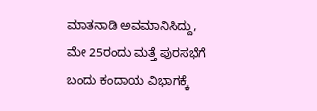ಮಾತನಾಡಿ ಅವಮಾನಿಸಿದ್ದು, ಮೇ 25ರಂದು ಮತ್ತೆ ಪುರಸಭೆಗೆ ಬಂದು ಕಂದಾಯ ವಿಭಾಗಕ್ಕೆ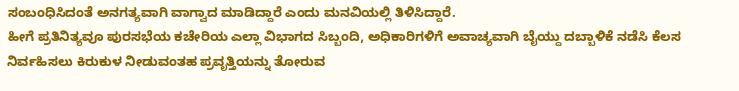ಸಂಬಂಧಿಸಿದಂತೆ ಅನಗತ್ಯವಾಗಿ ವಾಗ್ವಾದ ಮಾಡಿದ್ದಾರೆ ಎಂದು ಮನವಿಯಲ್ಲಿ ತಿಳಿಸಿದ್ದಾರೆ.
ಹೀಗೆ ಪ್ರತಿನಿತ್ಯವೂ ಪುರಸಭೆಯ ಕಚೇರಿಯ ಎಲ್ಲಾ ವಿಭಾಗದ ಸಿಬ್ಬಂದಿ, ಅಧಿಕಾರಿಗಳಿಗೆ ಅವಾಚ್ಯವಾಗಿ ಬೈಯ್ದು ದಬ್ಬಾಳಿಕೆ ನಡೆಸಿ ಕೆಲಸ ನಿರ್ವಹಿಸಲು ಕಿರುಕುಳ ನೀಡುವಂತಹ ಪ್ರವೃತ್ತಿಯನ್ನು ತೋರುವ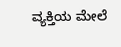ವ್ಯಕ್ತಿಯ ಮೇಲೆ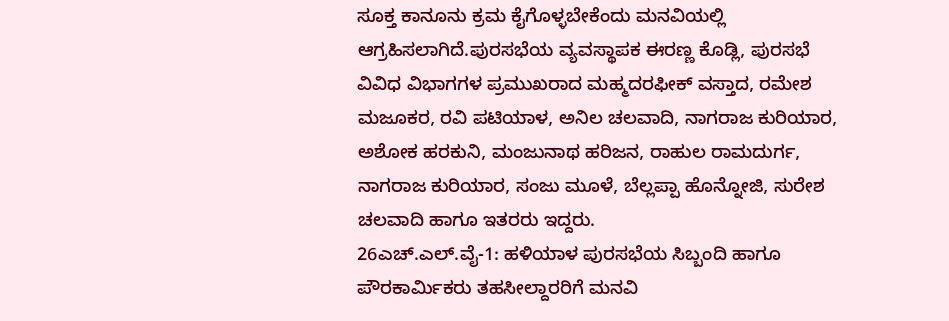ಸೂಕ್ತ ಕಾನೂನು ಕ್ರಮ ಕೈಗೊಳ್ಳಬೇಕೆಂದು ಮನವಿಯಲ್ಲಿ ಆಗ್ರಹಿಸಲಾಗಿದೆ.ಪುರಸಭೆಯ ವ್ಯವಸ್ಥಾಪಕ ಈರಣ್ಣ ಕೊಡ್ಲಿ, ಪುರಸಭೆ ವಿವಿಧ ವಿಭಾಗಗಳ ಪ್ರಮುಖರಾದ ಮಹ್ಮದರಫೀಕ್ ವಸ್ತಾದ, ರಮೇಶ ಮಜೂಕರ, ರವಿ ಪಟಿಯಾಳ, ಅನಿಲ ಚಲವಾದಿ, ನಾಗರಾಜ ಕುರಿಯಾರ, ಅಶೋಕ ಹರಕುನಿ, ಮಂಜುನಾಥ ಹರಿಜನ, ರಾಹುಲ ರಾಮದುರ್ಗ, ನಾಗರಾಜ ಕುರಿಯಾರ, ಸಂಜು ಮೂಳೆ, ಬೆಲ್ಲಪ್ಪಾ ಹೊನ್ನೋಜಿ, ಸುರೇಶ ಚಲವಾದಿ ಹಾಗೂ ಇತರರು ಇದ್ದರು.
26ಎಚ್.ಎಲ್.ವೈ-1: ಹಳಿಯಾಳ ಪುರಸಭೆಯ ಸಿಬ್ಬಂದಿ ಹಾಗೂ ಪೌರಕಾರ್ಮಿಕರು ತಹಸೀಲ್ದಾರರಿಗೆ ಮನವಿ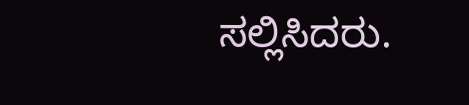ಸಲ್ಲಿಸಿದರು.